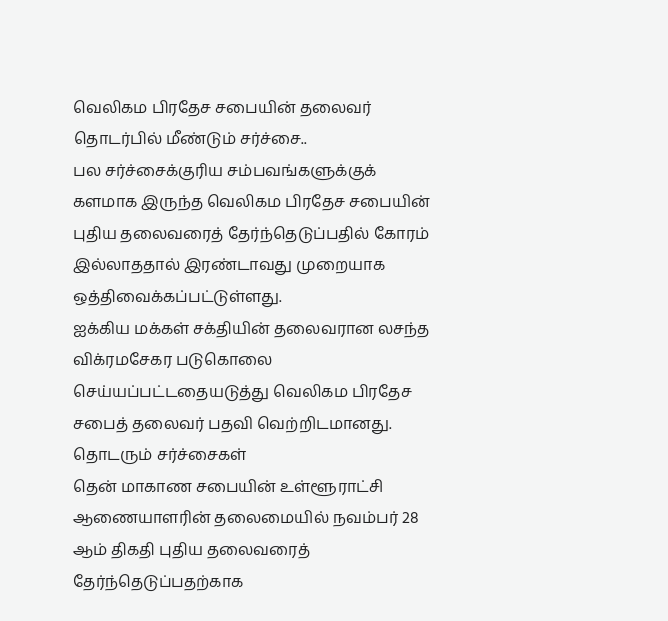வெலிகம பிரதேச சபையின் தலைவர் தொடர்பில் மீண்டும் சர்ச்சை..
பல சர்ச்சைக்குரிய சம்பவங்களுக்குக் களமாக இருந்த வெலிகம பிரதேச சபையின் புதிய தலைவரைத் தேர்ந்தெடுப்பதில் கோரம் இல்லாததால் இரண்டாவது முறையாக ஒத்திவைக்கப்பட்டுள்ளது.
ஐக்கிய மக்கள் சக்தியின் தலைவரான லசந்த விக்ரமசேகர படுகொலை செய்யப்பட்டதையடுத்து வெலிகம பிரதேச சபைத் தலைவர் பதவி வெற்றிடமானது.
தொடரும் சர்ச்சைகள்
தென் மாகாண சபையின் உள்ளூராட்சி ஆணையாளரின் தலைமையில் நவம்பர் 28 ஆம் திகதி புதிய தலைவரைத் தேர்ந்தெடுப்பதற்காக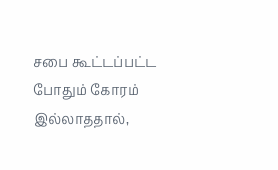சபை கூட்டப்பட்ட போதும் கோரம் இல்லாததால்,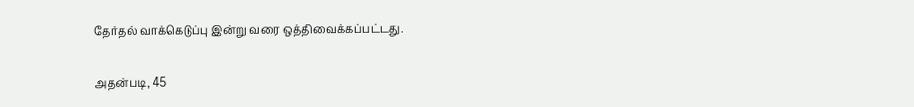தேர்தல் வாக்கெடுப்பு இன்று வரை ஒத்திவைக்கப்பட்டது.

அதன்படி, 45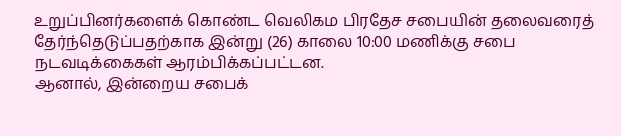உறுப்பினர்களைக் கொண்ட வெலிகம பிரதேச சபையின் தலைவரைத் தேர்ந்தெடுப்பதற்காக இன்று (26) காலை 10:00 மணிக்கு சபை நடவடிக்கைகள் ஆரம்பிக்கப்பட்டன.
ஆனால், இன்றைய சபைக்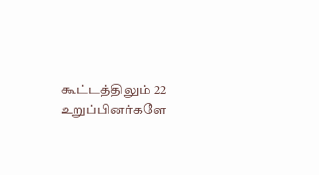கூட்டத்திலும் 22 உறுப்பினர்களே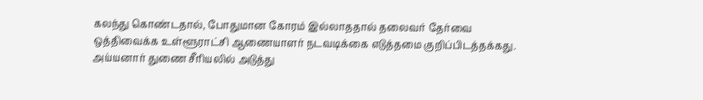கலந்து கொண்டதால், போதுமான கோரம் இல்லாததால் தலைவர் தேர்வை ஒத்திவைக்க உள்ளூராட்சி ஆணையாளர் நடவடிக்கை எடுத்தமை குறிப்பிடத்தக்கது.
அய்யனார் துணை சீரியலில் அடுத்து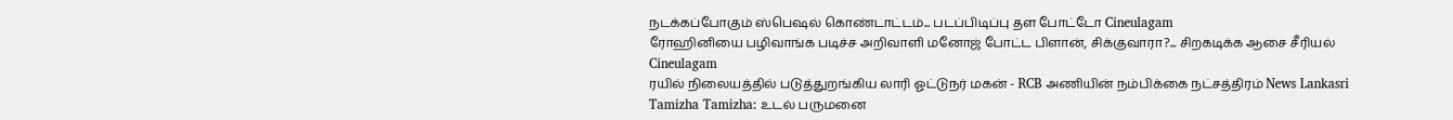நடக்கப்போகும் ஸ்பெஷல் கொண்டாட்டம்... படப்பிடிப்பு தள போட்டோ Cineulagam
ரோஹினியை பழிவாங்க படிச்ச அறிவாளி மனோஜ் போட்ட பிளான், சிக்குவாரா?... சிறகடிக்க ஆசை சீரியல் Cineulagam
ரயில் நிலையத்தில் படுத்துறங்கிய லாரி ஓட்டுநர் மகன் - RCB அணியின் நம்பிக்கை நட்சத்திரம் News Lankasri
Tamizha Tamizha: உடல் பருமனை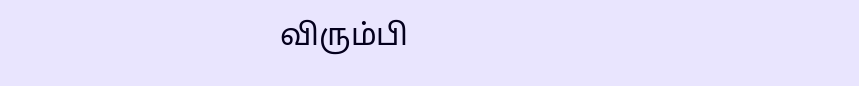விரும்பி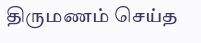திருமணம் செய்த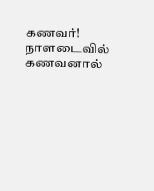கணவர்! நாளடைவில் கணவனால்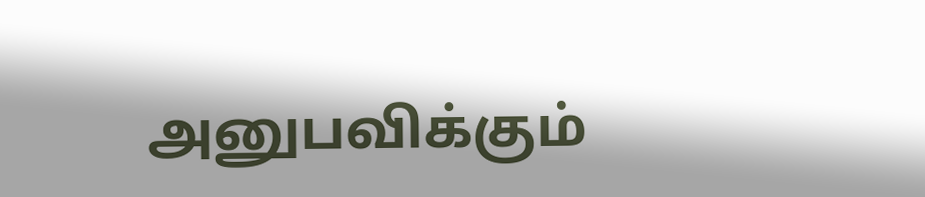அனுபவிக்கும்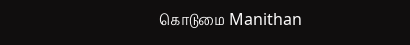கொடுமை Manithan